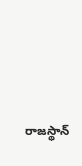రాజస్థాన్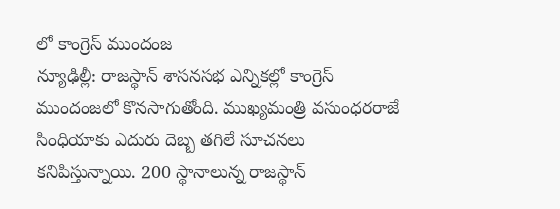లో కాంగ్రెస్ ముందంజ
న్యూఢిల్లీ: రాజస్థాన్ శాసనసభ ఎన్నికల్లో కాంగ్రెస్ ముందంజలో కొనసాగుతోంది. ముఖ్యమంత్రి వసుంధరరాజే సింధియాకు ఎదురు దెబ్బ తగిలే సూచనలు కనిపిస్తున్నాయి. 200 స్థానాలున్న రాజస్థాన్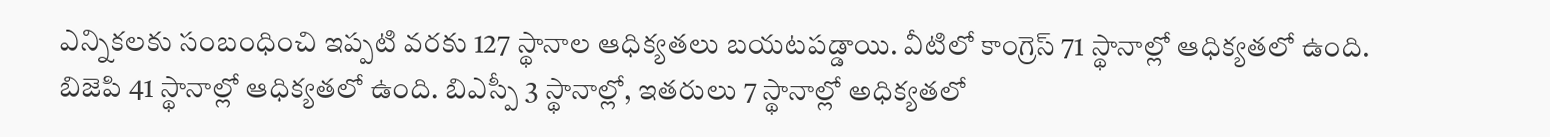ఎన్నికలకు సంబంధించి ఇప్పటి వరకు 127 స్థానాల ఆధిక్యతలు బయటపడ్డాయి. వీటిలో కాంగ్రెస్ 71 స్థానాల్లో ఆధిక్యతలో ఉంది. బిజెపి 41 స్థానాల్లో ఆధిక్యతలో ఉంది. బిఎస్పీ 3 స్థానాల్లో, ఇతరులు 7 స్థానాల్లో అధిక్యతలో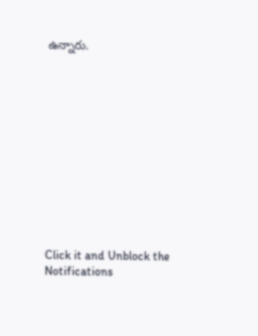ఉన్నారు.












Click it and Unblock the Notifications